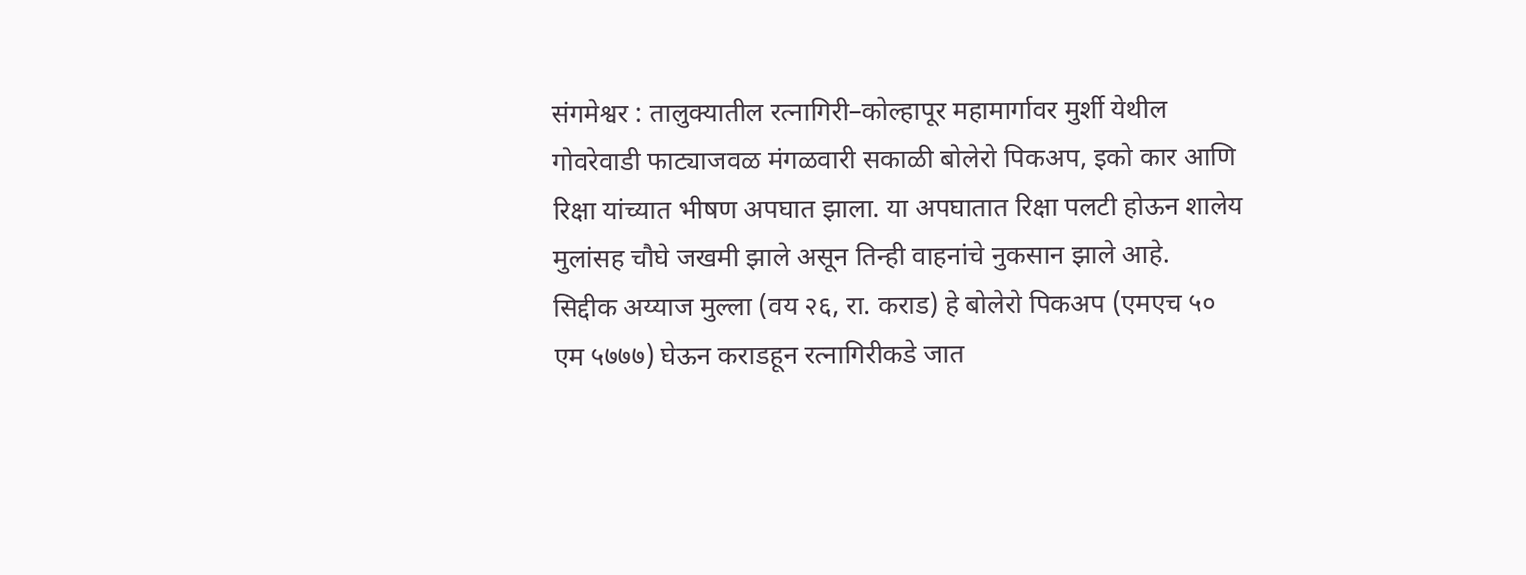संगमेश्वर : तालुक्यातील रत्नागिरी–कोल्हापूर महामार्गावर मुर्शी येथील गोवरेवाडी फाट्याजवळ मंगळवारी सकाळी बोलेरो पिकअप, इको कार आणि रिक्षा यांच्यात भीषण अपघात झाला. या अपघातात रिक्षा पलटी होऊन शालेय मुलांसह चौघे जखमी झाले असून तिन्ही वाहनांचे नुकसान झाले आहे.
सिद्दीक अय्याज मुल्ला (वय २६, रा. कराड) हे बोलेरो पिकअप (एमएच ५० एम ५७७७) घेऊन कराडहून रत्नागिरीकडे जात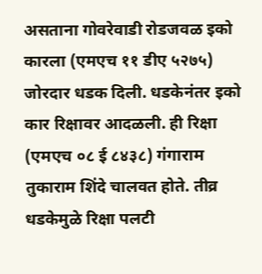असताना गोवरेवाडी रोडजवळ इको कारला (एमएच ११ डीए ५२७५) जोरदार धडक दिली. धडकेनंतर इको कार रिक्षावर आदळली. ही रिक्षा (एमएच ०८ ई ८४३८) गंगाराम तुकाराम शिंदे चालवत होते. तीव्र धडकेमुळे रिक्षा पलटी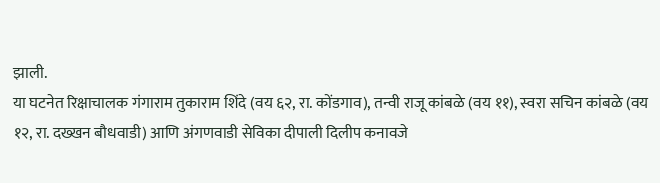झाली.
या घटनेत रिक्षाचालक गंगाराम तुकाराम शिंदे (वय ६२, रा. कोंडगाव), तन्वी राजू कांबळे (वय ११), स्वरा सचिन कांबळे (वय १२, रा. दख्खन बौधवाडी) आणि अंगणवाडी सेविका दीपाली दिलीप कनावजे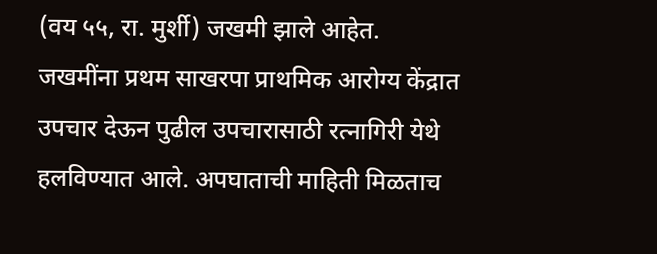(वय ५५, रा. मुर्शी) जखमी झाले आहेत.
जखमींना प्रथम साखरपा प्राथमिक आरोग्य केंद्रात उपचार देऊन पुढील उपचारासाठी रत्नागिरी येथे हलविण्यात आले. अपघाताची माहिती मिळताच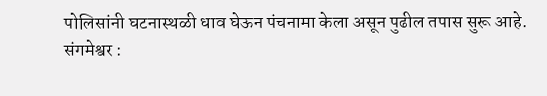पोलिसांनी घटनास्थळी धाव घेऊन पंचनामा केला असून पुढील तपास सुरू आहे.
संगमेश्वर :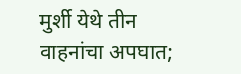मुर्शी येथे तीन वाहनांचा अपघात;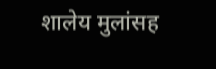शालेय मुलांसह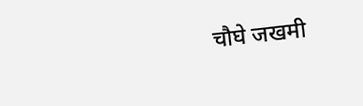चौघे जखमी